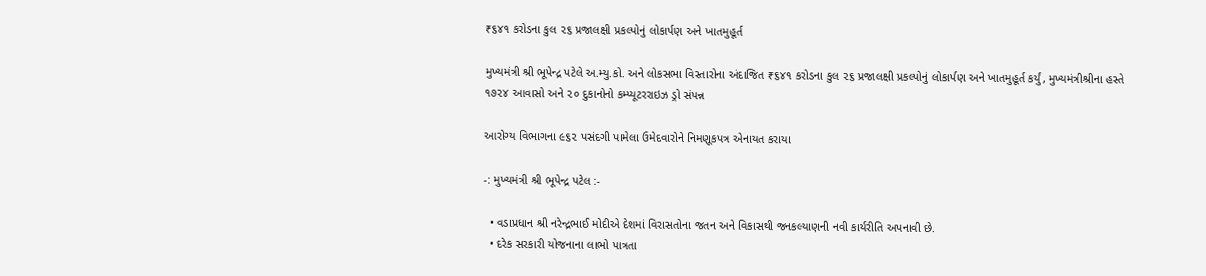₹૬૪૧ કરોડના કુલ ૨૬ પ્રજાલક્ષી પ્રકલ્પોનું લોકાર્પણ અને ખાતમુહૂર્ત

મુખ્યમંત્રી શ્રી ભૂપેન્દ્ર પટેલે અ.મ્યુ.કો. અને લોકસભા વિસ્તારોના અંદાજિત ₹૬૪૧ કરોડના કુલ ૨૬ પ્રજાલક્ષી પ્રકલ્પોનું લોકાર્પણ અને ખાતમુહૂર્ત કર્યું, મુખ્યમંત્રીશ્રીના હસ્તે ૧૭૨૪ આવાસો અને ૨૦ દુકાનોનો કમ્પ્યૂટરરાઇઝ ડ્રો સંપન્ન

આરોગ્ય વિભાગના ૯૬૨ પસંદગી પામેલા ઉમેદવારોને નિમણૂકપત્ર એનાયત કરાયા

-: મુખ્યમંત્રી શ્રી ભૂપેન્દ્ર પટેલ :-

  • વડાપ્રધાન શ્રી નરેન્દ્રભાઈ મોદીએ દેશમાં વિરાસતોના જતન અને વિકાસથી જનકલ્યાણની નવી કાર્યરીતિ અપનાવી છે.
  • દરેક સરકારી યોજનાના લાભો પાત્રતા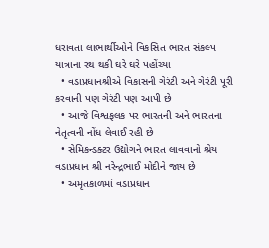ધરાવતા લાભાર્થીઓને વિકસિત ભારત સંકલ્પ યાત્રાના રથ થકી ઘરે ઘરે પહોંચ્યા
  • વડાપ્રધાનશ્રીએ વિકાસની ગેરંટી અને ગેરંટી પૂરી કરવાની પણ ગેરંટી પણ આપી છે
  • આજે વિશ્વફલક પર ભારતની અને ભારતના નેતૃત્વની નોંધ લેવાઈ રહી છે
  • સેમિકન્ડક્ટર ઉદ્યોગને ભારત લાવવાનો શ્રેય વડાપ્રધાન શ્રી નરેન્દ્રભાઈ મોદીને જાય છે
  • અમૃતકાળમાં વડાપ્રધાન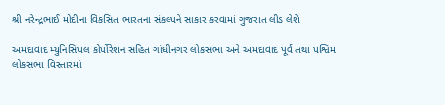શ્રી નરેન્દ્રભાઈ મોદીના વિકસિત ભારતના સંકલ્પને સાકાર કરવામાં ગુજરાત લીડ લેશે

અમદાવાદ મ્યુનિસિપલ કોર્પોરેશન સહિત ગાંધીનગર લોકસભા અને અમદાવાદ પૂર્વ તથા પશ્વિમ લોકસભા વિસ્તારમાં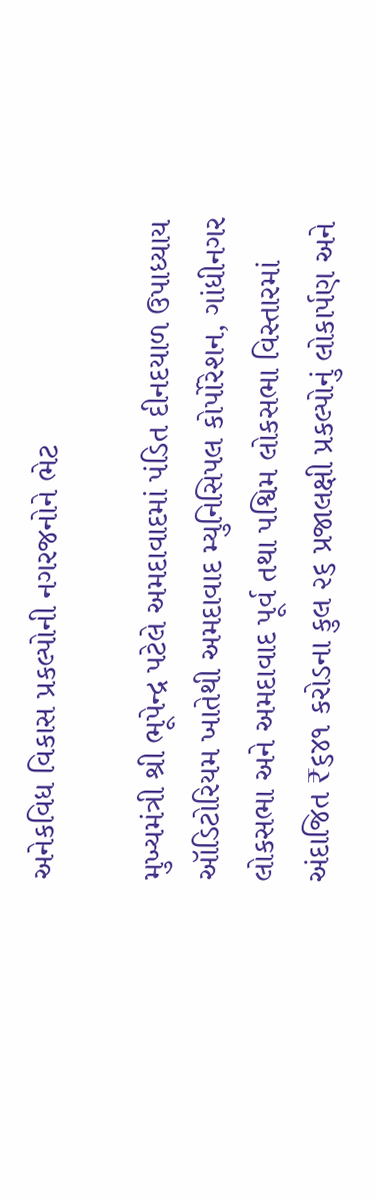અનેકવિધ વિકાસ પ્રકલ્પોની નગરજનોને ભેટ

મુખ્યમંત્રી શ્રી ભૂપેન્દ્ર પટેલે અમદાવાદમાં પંડિત દીનદયાળ ઉપાધ્યાય ઑડિટોરિયમ ખાતેથી અમદાવાદ મ્યુનિસિપલ કોર્પોરેશન, ગાંધીનગર લોકસભા અને અમદાવાદ પૂર્વ તથા પશ્વિમ લોકસભા વિસ્તારમાં અંદાજિત ₹૬૪૧ કરોડના કુલ ૨૬ પ્રજાલક્ષી પ્રકલ્પોનું લોકાર્પણ અને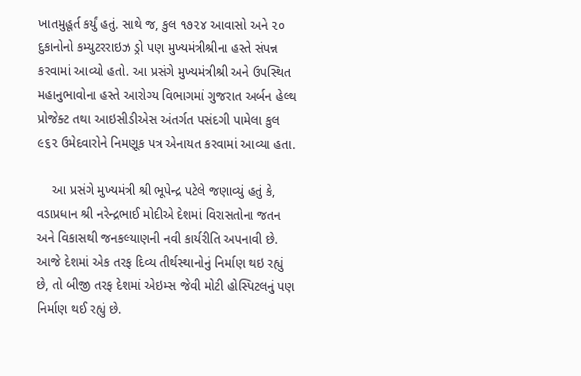ખાતમુહૂર્ત કર્યું હતું. સાથે જ, કુલ ૧૭૨૪ આવાસો અને ૨૦ દુકાનોનો કમ્યુટરરાઇઝ ડ્રો પણ મુખ્યમંત્રીશ્રીના હસ્તે સંપન્ન કરવામાં આવ્યો હતો. આ પ્રસંગે મુખ્યમંત્રીશ્રી અને ઉપસ્થિત મહાનુભાવોના હસ્તે આરોગ્ય વિભાગમાં ગુજરાત અર્બન હેલ્થ પ્રોજેક્ટ તથા આઇસીડીએસ અંતર્ગત પસંદગી પામેલા કુલ ૯૬૨ ઉમેદવારોને નિમણૂક પત્ર એનાયત કરવામાં આવ્યા હતા.

    આ પ્રસંગે મુખ્યમંત્રી શ્રી ભૂપેન્દ્ર પટેલે જણાવ્યું હતું કે, વડાપ્રધાન શ્રી નરેન્દ્રભાઈ મોદીએ દેશમાં વિરાસતોના જતન અને વિકાસથી જનકલ્યાણની નવી કાર્યરીતિ અપનાવી છે. આજે દેશમાં એક તરફ દિવ્ય તીર્થસ્થાનોનું નિર્માણ થઇ રહ્યું છે, તો બીજી તરફ દેશમાં એઇમ્સ જેવી મોટી હોસ્પિટલનું પણ નિર્માણ થઈ રહ્યું છે.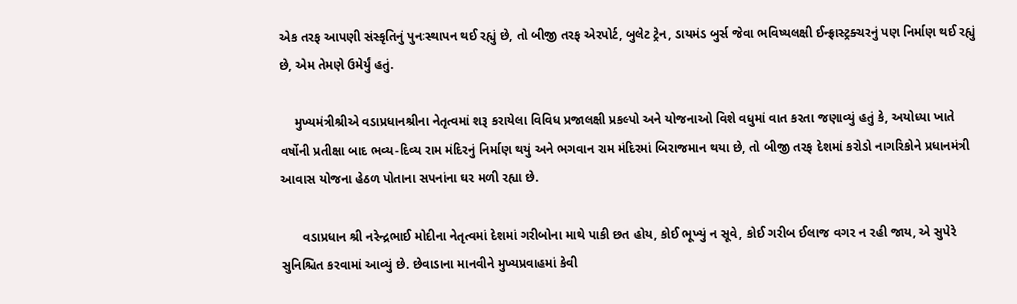એક તરફ આપણી સંસ્કૃતિનું પુનઃસ્થાપન થઈ રહ્યું છે, તો બીજી તરફ એરપોર્ટ, બુલેટ ટ્રેન, ડાયમંડ બુર્સ જેવા ભવિષ્યલક્ષી ઈન્ફ્રાસ્ટ્રક્ચરનું પણ નિર્માણ થઈ રહ્યું છે, એમ તેમણે ઉમેર્યું હતું.

    મુખ્યમંત્રીશ્રીએ વડાપ્રધાનશ્રીના નેતૃત્વમાં શરૂ કરાયેલા વિવિધ પ્રજાલક્ષી પ્રકલ્પો અને યોજનાઓ વિશે વધુમાં વાત કરતા જણાવ્યું હતું કે, અયોધ્યા ખાતે વર્ષોની પ્રતીક્ષા બાદ ભવ્ય-દિવ્ય રામ મંદિરનું નિર્માણ થયું અને ભગવાન રામ મંદિરમાં બિરાજમાન થયા છે, તો બીજી તરફ દેશમાં કરોડો નાગરિકોને પ્રધાનમંત્રી આવાસ યોજના હેઠળ પોતાના સપનાંના ઘર મળી રહ્યા છે.

      વડાપ્રધાન શ્રી નરેન્દ્રભાઈ મોદીના નેતૃત્વમાં દેશમાં ગરીબોના માથે પાકી છત હોય, કોઈ ભૂખ્યું ન સૂવે, કોઈ ગરીબ ઈલાજ વગર ન રહી જાય, એ સુપેરે સુનિશ્ચિત કરવામાં આવ્યું છે. છેવાડાના માનવીને મુખ્યપ્રવાહમાં કેવી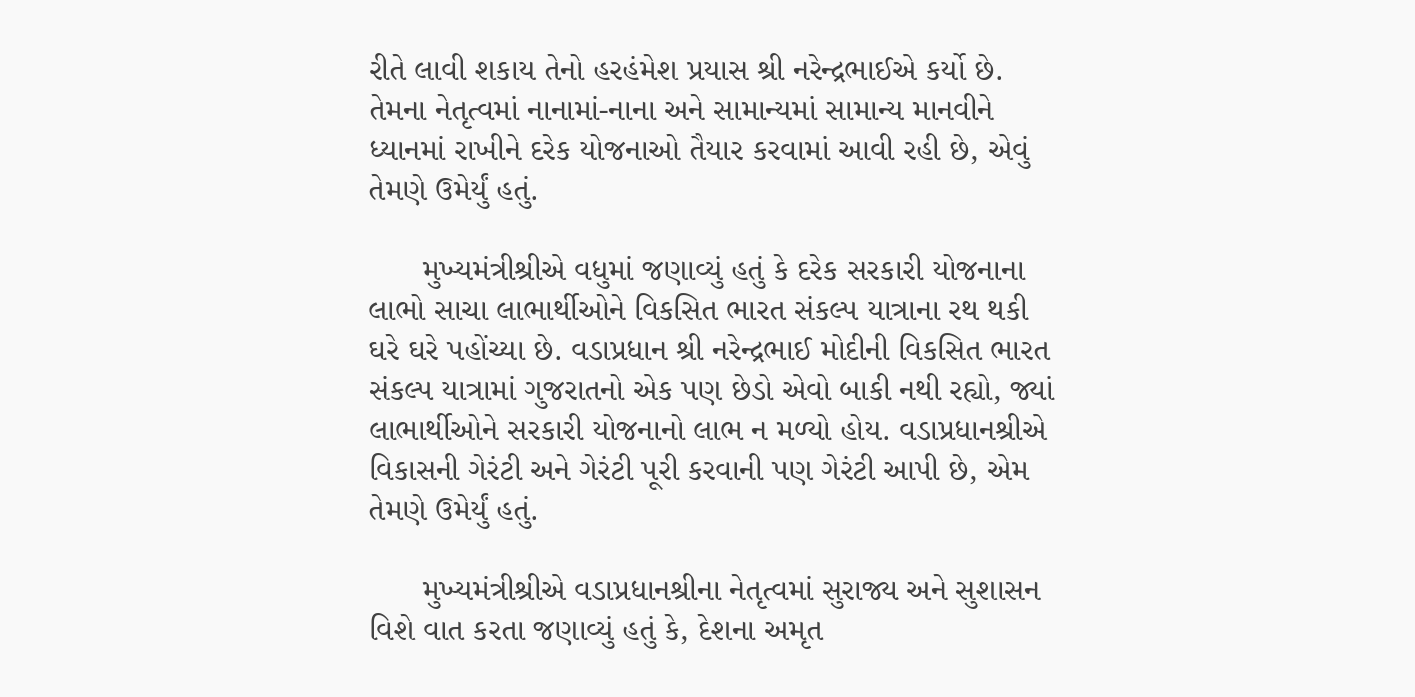રીતે લાવી શકાય તેનો હરહંમેશ પ્રયાસ શ્રી નરેન્દ્રભાઈએ કર્યો છે. તેમના નેતૃત્વમાં નાનામાં-નાના અને સામાન્યમાં સામાન્ય માનવીને ધ્યાનમાં રાખીને દરેક યોજનાઓ તૈયાર કરવામાં આવી રહી છે, એવું તેમણે ઉમેર્યું હતું.

      મુખ્યમંત્રીશ્રીએ વધુમાં જણાવ્યું હતું કે દરેક સરકારી યોજનાના લાભો સાચા લાભાર્થીઓને વિકસિત ભારત સંકલ્પ યાત્રાના રથ થકી ઘરે ઘરે પહોંચ્યા છે. વડાપ્રધાન શ્રી નરેન્દ્રભાઈ મોદીની વિકસિત ભારત સંકલ્પ યાત્રામાં ગુજરાતનો એક પણ છેડો એવો બાકી નથી રહ્યો, જ્યાં લાભાર્થીઓને સરકારી યોજનાનો લાભ ન મળ્યો હોય. વડાપ્રધાનશ્રીએ વિકાસની ગેરંટી અને ગેરંટી પૂરી કરવાની પણ ગેરંટી આપી છે, એમ તેમણે ઉમેર્યું હતું.

      મુખ્યમંત્રીશ્રીએ વડાપ્રધાનશ્રીના નેતૃત્વમાં સુરાજ્ય અને સુશાસન વિશે વાત કરતા જણાવ્યું હતું કે, દેશના અમૃત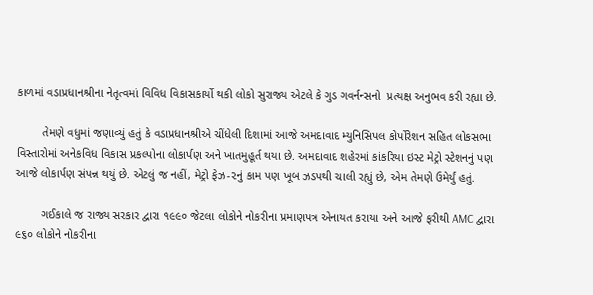કાળમાં વડાપ્રધાનશ્રીના નેતૃત્વમાં વિવિધ વિકાસકાર્યો થકી લોકો સુરાજ્ય એટલે કે ગુડ ગવર્નન્સનો  પ્રત્યક્ષ અનુભવ કરી રહ્યા છે.

        તેમણે વધુમાં જણાવ્યું હતું કે વડાપ્રધાનશ્રીએ ચીંધેલી દિશામાં આજે અમદાવાદ મ્યુનિસિપલ કોર્પોરેશન સહિત લોકસભા વિસ્તારોમાં અનેકવિધ વિકાસ પ્રકલ્પોના લોકાર્પણ અને ખાતમુહૂર્ત થયા છે. અમદાવાદ શહેરમાં કાંકરિયા ઇસ્ટ મેટ્રો સ્ટેશનનું પણ આજે લોકાર્પણ સંપન્ન થયું છે. એટલું જ નહીં, મેટ્રો ફેઝ-૨નું કામ પણ ખૂબ ઝડપથી ચાલી રહ્યું છે, એમ તેમણે ઉમેર્યું હતું.

        ગઈકાલે જ રાજ્ય સરકાર દ્વારા ૧૯૯૦ જેટલા લોકોને નોકરીના પ્રમાણપત્ર એનાયત કરાયા અને આજે ફરીથી AMC દ્વારા ૯૬૦ લોકોને નોકરીના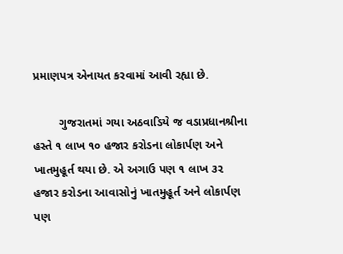પ્રમાણપત્ર એનાયત કરવામાં આવી રહ્યા છે.

        ગુજરાતમાં ગયા અઠવાડિયે જ વડાપ્રધાનશ્રીના હસ્તે ૧ લાખ ૧૦ હજાર કરોડના લોકાર્પણ અને ખાતમુહૂર્ત થયા છે. એ અગાઉ પણ ૧ લાખ ૩૨ હજાર કરોડના આવાસોનું ખાતમુહૂર્ત અને લોકાર્પણ પણ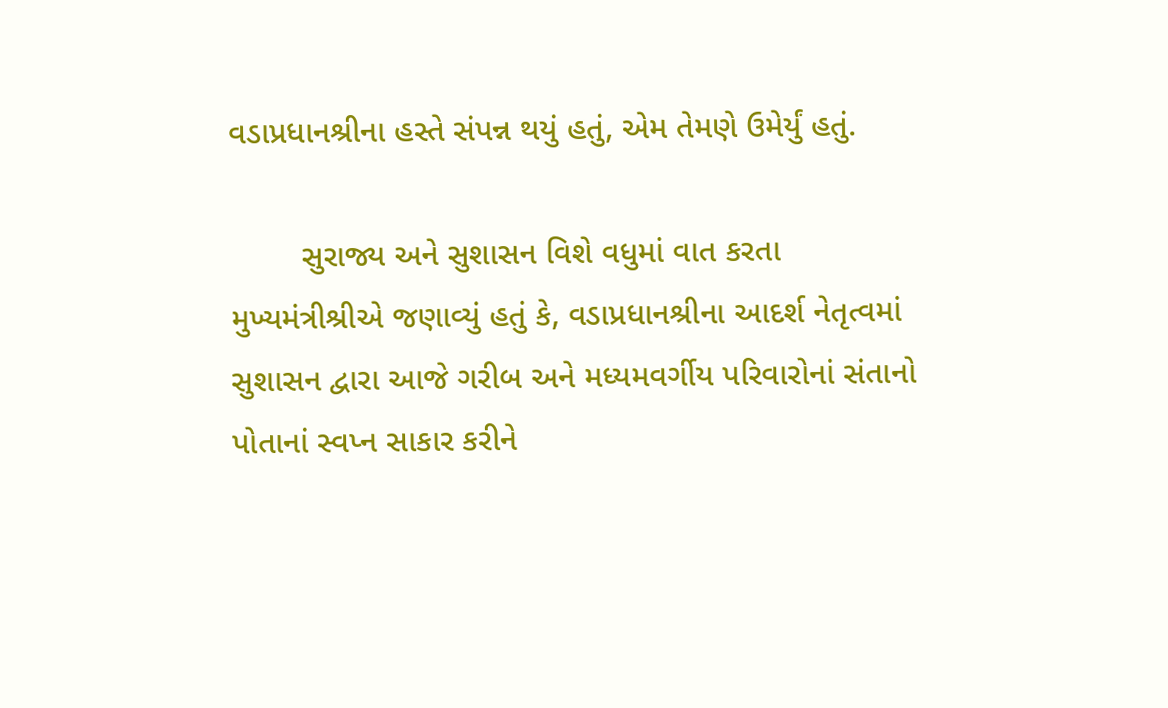વડાપ્રધાનશ્રીના હસ્તે સંપન્ન થયું હતું, એમ તેમણે ઉમેર્યું હતું.

        સુરાજ્ય અને સુશાસન વિશે વધુમાં વાત કરતા મુખ્યમંત્રીશ્રીએ જણાવ્યું હતું કે, વડાપ્રધાનશ્રીના આદર્શ નેતૃત્વમાં સુશાસન દ્વારા આજે ગરીબ અને મધ્યમવર્ગીય પરિવારોનાં સંતાનો પોતાનાં સ્વપ્ન સાકાર કરીને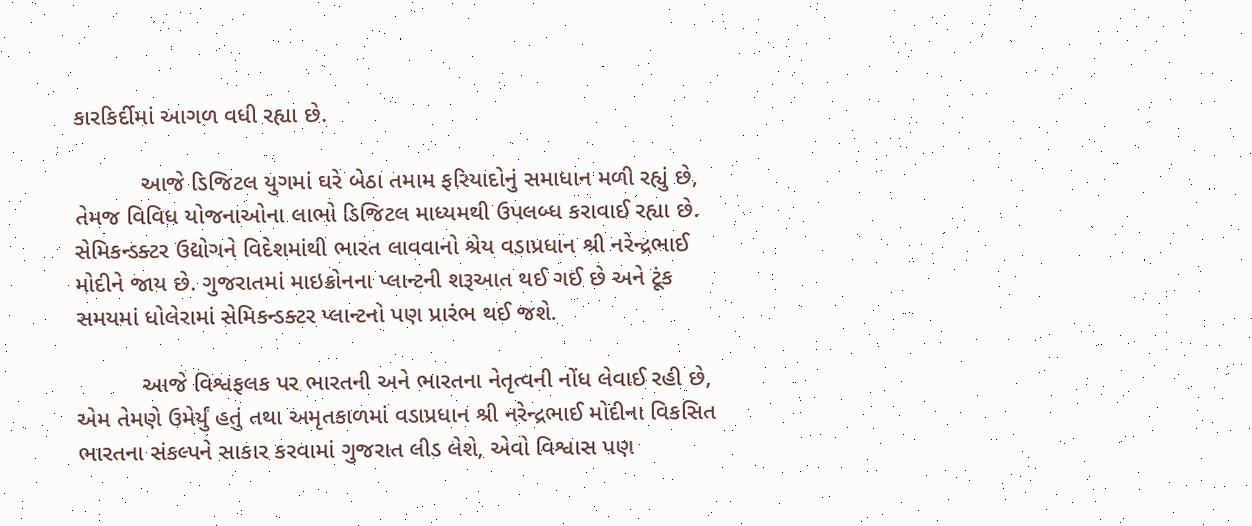કારકિર્દીમાં આગળ વધી રહ્યા છે.

          આજે ડિજિટલ યુગમાં ઘરે બેઠા તમામ ફરિયાદોનું સમાધાન મળી રહ્યું છે, તેમજ વિવિધ યોજનાઓના લાભો ડિજિટલ માધ્યમથી ઉપલબ્ધ કરાવાઈ રહ્યા છે. સેમિકન્ડક્ટર ઉદ્યોગને વિદેશમાંથી ભારત લાવવાનો શ્રેય વડાપ્રધાન શ્રી નરેન્દ્રભાઈ મોદીને જાય છે. ગુજરાતમાં માઇક્રોનના પ્લાન્ટની શરૂઆત થઈ ગઈ છે અને ટૂંક સમયમાં ધોલેરામાં સેમિકન્ડક્ટર પ્લાન્ટનો પણ પ્રારંભ થઈ જશે.

          આજે વિશ્વફલક પર ભારતની અને ભારતના નેતૃત્વની નોંધ લેવાઈ રહી છે, એમ તેમણે ઉમેર્યું હતું તથા અમૃતકાળમાં વડાપ્રધાન શ્રી નરેન્દ્રભાઈ મોદીના વિકસિત ભારતના સંકલ્પને સાકાર કરવામાં ગુજરાત લીડ લેશે, એવો વિશ્વાસ પણ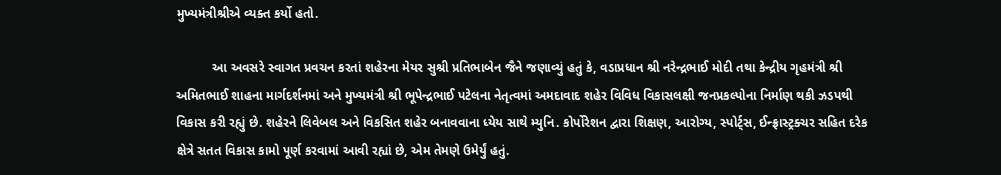મુખ્યમંત્રીશ્રીએ વ્યક્ત કર્યો હતો.

          આ અવસરે સ્વાગત પ્રવચન કરતાં શહેરના મેયર સુશ્રી પ્રતિભાબેન જૈને જણાવ્યું હતું કે, વડાપ્રધાન શ્રી નરેન્દ્રભાઈ મોદી તથા કેન્દ્રીય ગૃહમંત્રી શ્રી અમિતભાઈ શાહના માર્ગદર્શનમાં અને મુખ્યમંત્રી શ્રી ભૂપેન્દ્રભાઈ પટેલના નેતૃત્વમાં અમદાવાદ શહેર વિવિધ વિકાસલક્ષી જનપ્રકલ્પોના નિર્માણ થકી ઝડપથી વિકાસ કરી રહ્યું છે. શહેરને લિવેબલ અને વિકસિત શહેર બનાવવાના ધ્યેય સાથે મ્યુનિ. કોર્પોરેશન દ્વારા શિક્ષણ, આરોગ્ય, સ્પોર્ટ્સ, ઈન્ફ્રાસ્ટ્રક્ચર સહિત દરેક ક્ષેત્રે સતત વિકાસ કામો પૂર્ણ કરવામાં આવી રહ્યાં છે, એમ તેમણે ઉમેર્યું હતું.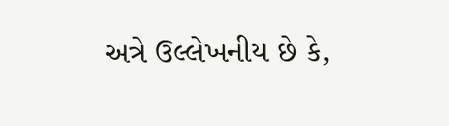અત્રે ઉલ્લેખનીય છે કે,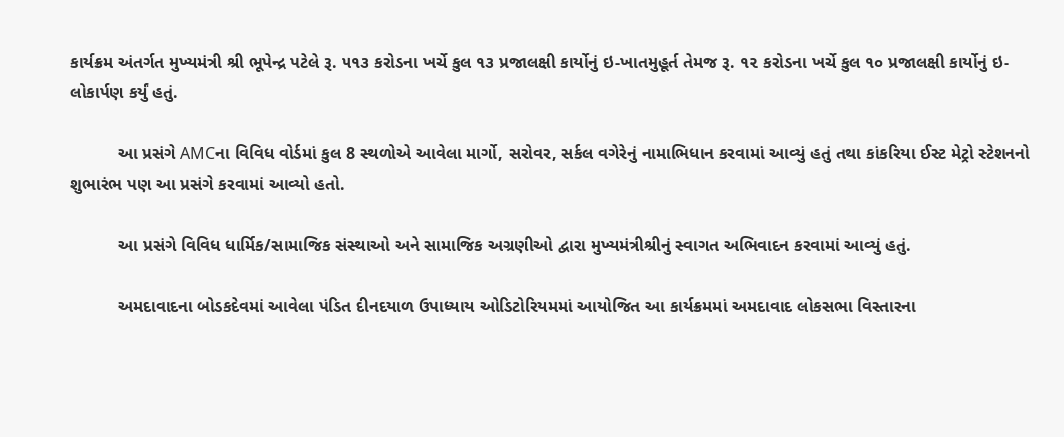કાર્યક્રમ અંતર્ગત મુખ્યમંત્રી શ્રી ભૂપેન્દ્ર પટેલે રૂ. ૫૧૩ કરોડના ખર્ચે કુલ ૧૩ પ્રજાલક્ષી કાર્યોનું ઇ-ખાતમુહૂર્ત તેમજ રૂ. ૧૨ કરોડના ખર્ચે કુલ ૧૦ પ્રજાલક્ષી કાર્યોનું ઇ-લોકાર્પણ કર્યું હતું.

          આ પ્રસંગે AMCના વિવિધ વોર્ડમાં કુલ 8 સ્થળોએ આવેલા માર્ગો, સરોવર, સર્કલ વગેરેનું નામાભિધાન કરવામાં આવ્યું હતું તથા કાંકરિયા ઈસ્ટ મેટ્રો સ્ટેશનનો શુભારંભ પણ આ પ્રસંગે કરવામાં આવ્યો હતો.

          આ પ્રસંગે વિવિધ ધાર્મિક/સામાજિક સંસ્થાઓ અને સામાજિક અગ્રણીઓ દ્વારા મુખ્યમંત્રીશ્રીનું સ્વાગત અભિવાદન કરવામાં આવ્યું હતું.

          અમદાવાદના બોડકદેવમાં આવેલા પંડિત દીનદયાળ ઉપાધ્યાય ઓડિટોરિયમમાં આયોજિત આ કાર્યક્રમમાં અમદાવાદ લોકસભા વિસ્તારના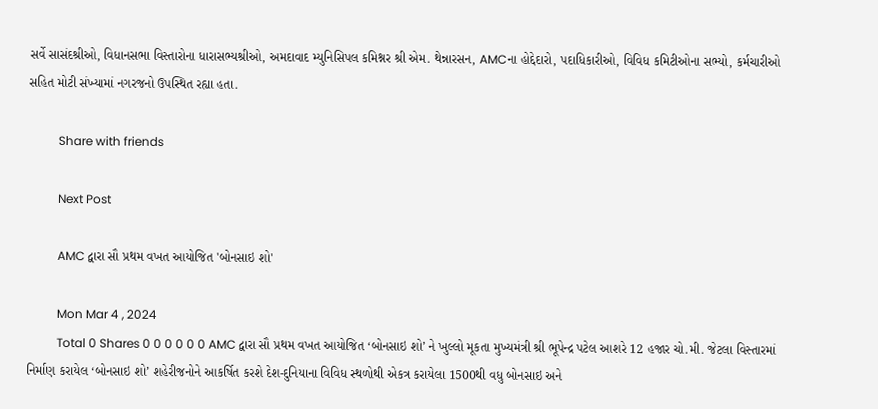સર્વે સાસંદશ્રીઓ, વિધાનસભા વિસ્તારોના ધારાસભ્યશ્રીઓ, અમદાવાદ મ્યુનિસિપલ કમિશ્નર શ્રી એમ. થેન્નારસન, AMCના હોદ્દેદારો, પદાધિકારીઓ, વિવિધ કમિટીઓના સભ્યો, કર્મચારીઓ સહિત મોટી સંખ્યામાં નગરજનો ઉપસ્થિત રહ્યા હતા.

          Share with friends

          Next Post

          AMC દ્વારા સૌ પ્રથમ વખત આયોજિત 'બોનસાઇ શો'

          Mon Mar 4 , 2024
          Total 0 Shares 0 0 0 0 0 0 AMC દ્વારા સૌ પ્રથમ વખત આયોજિત ‘બોનસાઇ શો’ ને ખુલ્લો મૂકતા મુખ્યમંત્રી શ્રી ભૂપેન્દ્ર પટેલ આશરે 12 હજાર ચો.મી. જેટલા વિસ્તારમાં નિર્માણ કરાયેલ ‘બોનસાઇ શો’ શહેરીજનોને આકર્ષિત કરશે દેશ-દુનિયાના વિવિધ સ્થળોથી એકત્ર કરાયેલા 1500થી વધુ બોનસાઇ અને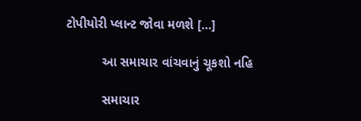ટોપીયોરી પ્લાન્ટ જોવા મળશે […]

          આ સમાચાર વાંચવાનું ચૂકશો નહિ

          સમાચાર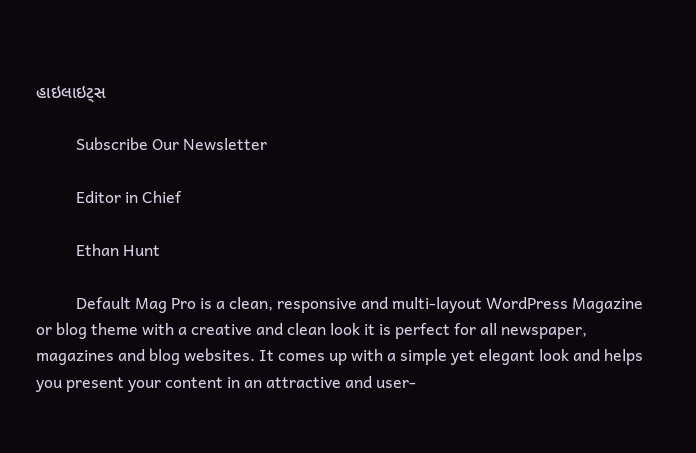હાઇલાઇટ્સ

          Subscribe Our Newsletter

          Editor in Chief

          Ethan Hunt

          Default Mag Pro is a clean, responsive and multi-layout WordPress Magazine or blog theme with a creative and clean look it is perfect for all newspaper, magazines and blog websites. It comes up with a simple yet elegant look and helps you present your content in an attractive and user-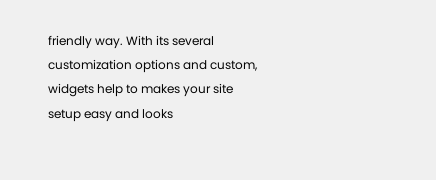friendly way. With its several customization options and custom, widgets help to makes your site setup easy and looks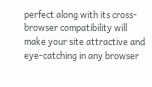perfect along with its cross-browser compatibility will make your site attractive and eye-catching in any browser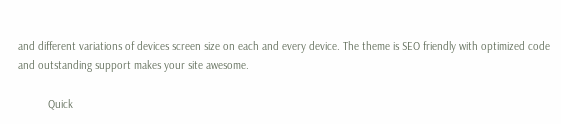and different variations of devices screen size on each and every device. The theme is SEO friendly with optimized code and outstanding support makes your site awesome.

          Quick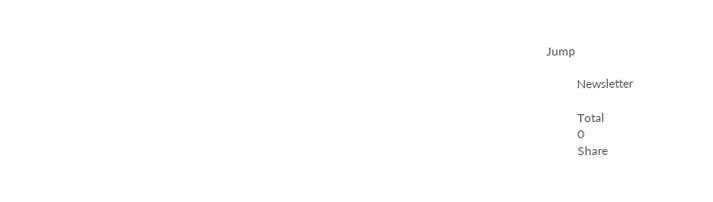Jump

          Newsletter

          Total
          0
          Share